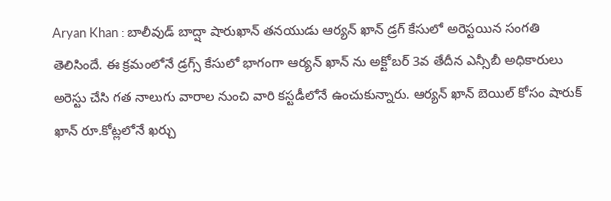Aryan Khan : బాలీవుడ్ బాద్షా షారుఖాన్ తనయుడు ఆర్యన్ ఖాన్ డ్రగ్ కేసులో అరెస్టయిన సంగతి తెలిసిందే. ఈ క్రమంలోనే డ్రగ్స్ కేసులో భాగంగా ఆర్యన్ ఖాన్ ను అక్టోబర్ 3వ తేదీన ఎన్సీబీ అధికారులు అరెస్టు చేసి గత నాలుగు వారాల నుంచి వారి కస్టడీలోనే ఉంచుకున్నారు. ఆర్యన్ ఖాన్ బెయిల్ కోసం షారుక్ ఖాన్ రూ.కోట్లలోనే ఖర్చు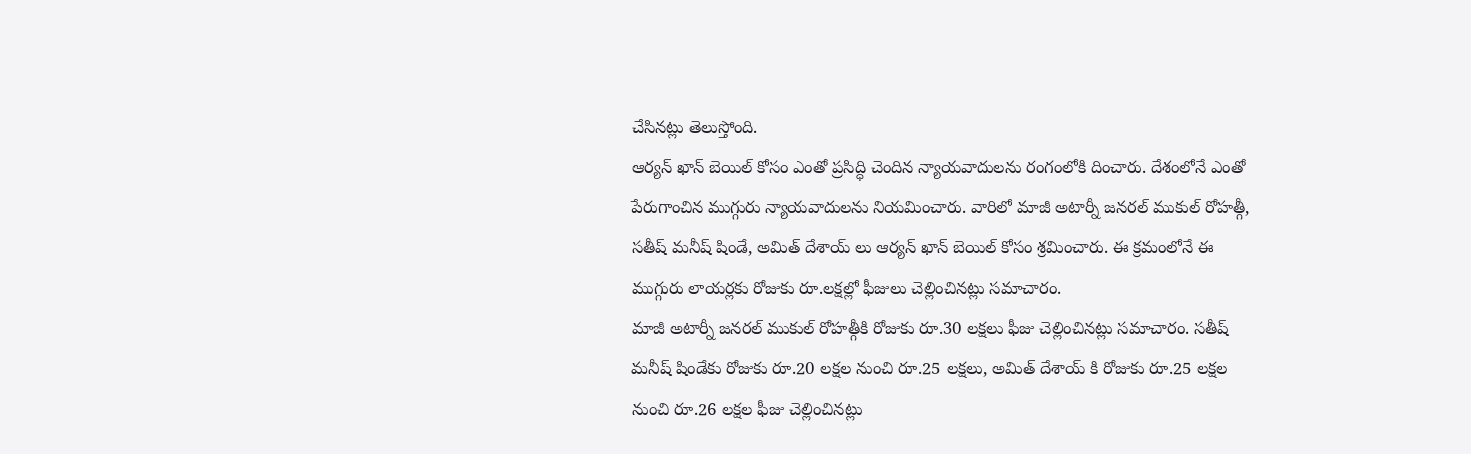చేసినట్లు తెలుస్తోంది.
ఆర్యన్ ఖాన్ బెయిల్ కోసం ఎంతో ప్రసిద్ధి చెందిన న్యాయవాదులను రంగంలోకి దించారు. దేశంలోనే ఎంతో పేరుగాంచిన ముగ్గురు న్యాయవాదులను నియమించారు. వారిలో మాజీ అటార్నీ జనరల్ ముకుల్ రోహత్గీ, సతీష్ మనీష్ షిండే, అమిత్ దేశాయ్ లు ఆర్యన్ ఖాన్ బెయిల్ కోసం శ్రమించారు. ఈ క్రమంలోనే ఈ ముగ్గురు లాయర్లకు రోజుకు రూ.లక్షల్లో ఫీజులు చెల్లించినట్లు సమాచారం.
మాజీ అటార్నీ జనరల్ ముకుల్ రోహత్గీకి రోజుకు రూ.30 లక్షలు ఫీజు చెల్లించినట్లు సమాచారం. సతీష్ మనీష్ షిండేకు రోజుకు రూ.20 లక్షల నుంచి రూ.25 లక్షలు, అమిత్ దేశాయ్ కి రోజుకు రూ.25 లక్షల నుంచి రూ.26 లక్షల ఫీజు చెల్లించినట్లు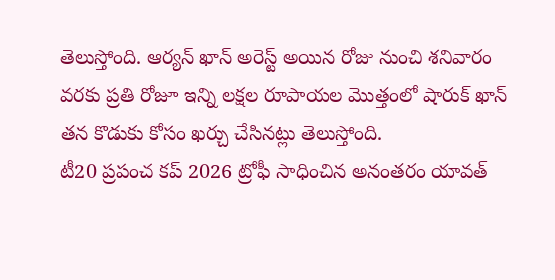తెలుస్తోంది. ఆర్యన్ ఖాన్ అరెస్ట్ అయిన రోజు నుంచి శనివారం వరకు ప్రతి రోజూ ఇన్ని లక్షల రూపాయల మొత్తంలో షారుక్ ఖాన్ తన కొడుకు కోసం ఖర్చు చేసినట్లు తెలుస్తోంది.
టీ20 ప్రపంచ కప్ 2026 ట్రోఫీ సాధించిన అనంతరం యావత్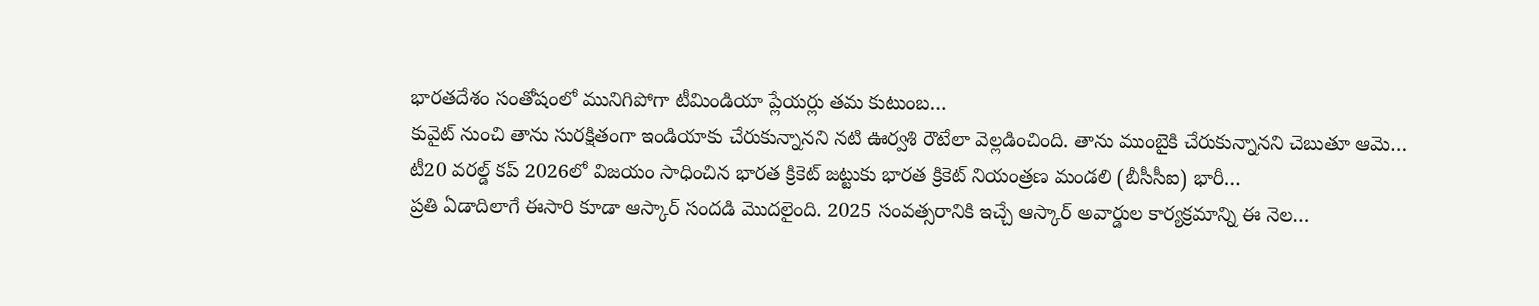భారతదేశం సంతోషంలో మునిగిపోగా టీమిండియా ప్లేయర్లు తమ కుటుంబ…
కువైట్ నుంచి తాను సురక్షితంగా ఇండియాకు చేరుకున్నానని నటి ఊర్వశి రౌటేలా వెల్లడించింది. తాను ముంబైకి చేరుకున్నానని చెబుతూ ఆమె…
టీ20 వరల్డ్ కప్ 2026లో విజయం సాధించిన భారత క్రికెట్ జట్టుకు భారత క్రికెట్ నియంత్రణ మండలి (బీసీసీఐ) భారీ…
ప్రతి ఏడాదిలాగే ఈసారి కూడా ఆస్కార్ సందడి మొదలైంది. 2025 సంవత్సరానికి ఇచ్చే ఆస్కార్ అవార్డుల కార్యక్రమాన్ని ఈ నెల…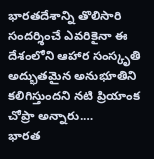భారతదేశాన్ని తొలిసారి సందర్శించే ఎవరికైనా ఈ దేశంలోని ఆహార సంస్కృతి అద్భుతమైన అనుభూతిని కలిగిస్తుందని నటి ప్రియాంక చోప్రా అన్నారు.…
భారత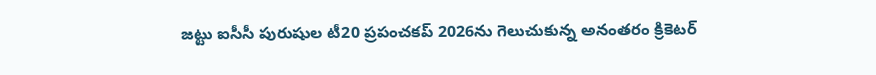జట్టు ఐసీసీ పురుషుల టీ20 ప్రపంచకప్ 2026ను గెలుచుకున్న అనంతరం క్రికెటర్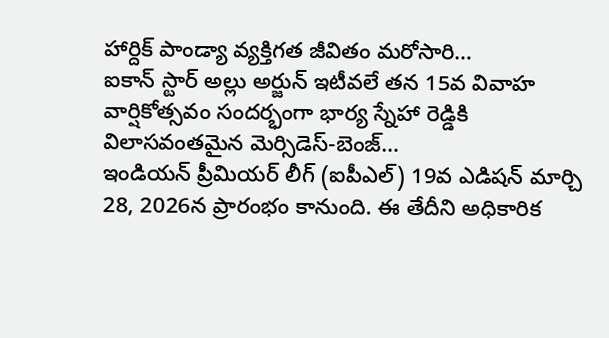హార్దిక్ పాండ్యా వ్యక్తిగత జీవితం మరోసారి…
ఐకాన్ స్టార్ అల్లు అర్జున్ ఇటీవలే తన 15వ వివాహ వార్షికోత్సవం సందర్భంగా భార్య స్నేహా రెడ్డికి విలాసవంతమైన మెర్సిడెస్-బెంజ్…
ఇండియన్ ప్రీమియర్ లీగ్ (ఐపీఎల్) 19వ ఎడిషన్ మార్చి 28, 2026న ప్రారంభం కానుంది. ఈ తేదీని అధికారిక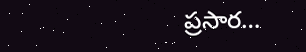ప్రసార…